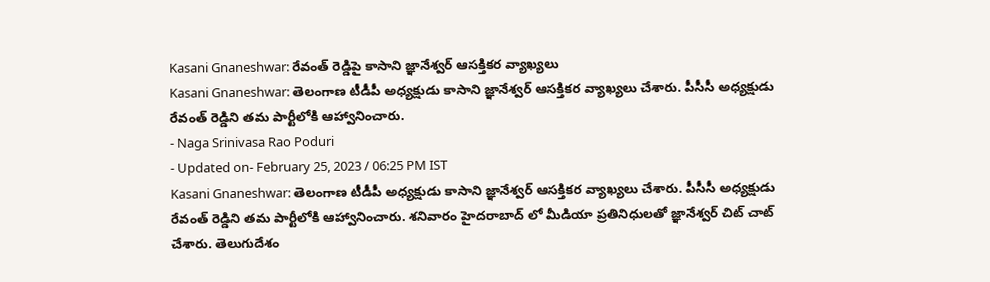Kasani Gnaneshwar: రేవంత్ రెడ్డిపై కాసాని జ్ఞానేశ్వర్ ఆసక్తికర వ్యాఖ్యలు
Kasani Gnaneshwar: తెలంగాణ టీడీపీ అధ్యక్షుడు కాసాని జ్ఞానేశ్వర్ ఆసక్తికర వ్యాఖ్యలు చేశారు. పీసీసీ అధ్యక్షుడు రేవంత్ రెడ్డిని తమ పార్టీలోకి ఆహ్వానించారు.
- Naga Srinivasa Rao Poduri
- Updated on- February 25, 2023 / 06:25 PM IST
Kasani Gnaneshwar: తెలంగాణ టీడీపీ అధ్యక్షుడు కాసాని జ్ఞానేశ్వర్ ఆసక్తికర వ్యాఖ్యలు చేశారు. పీసీసీ అధ్యక్షుడు రేవంత్ రెడ్డిని తమ పార్టీలోకి ఆహ్వానించారు. శనివారం హైదరాబాద్ లో మీడియా ప్రతినిధులతో జ్ఞానేశ్వర్ చిట్ చాట్ చేశారు. తెలుగుదేశం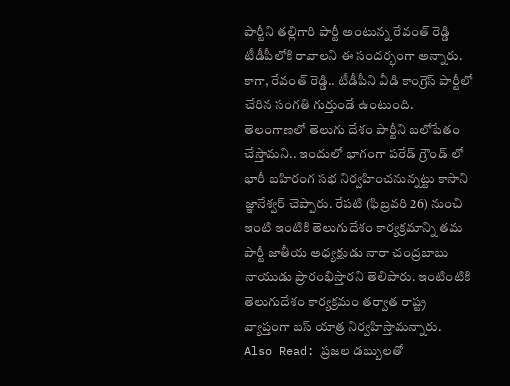పార్టీని తల్లిగారి పార్టీ అంటున్న రేవంత్ రెడ్డి టీడీపీలోకి రావాలని ఈ సందర్భంగా అన్నారు. కాగా, రేవంత్ రెడ్డి.. టీడీపీని వీడి కాంగ్రెస్ పార్టీలో చేరిన సంగతి గుర్తుండే ఉంటుంది.
తెలంగాణలో తెలుగు దేశం పార్టీని బలోపేతం చేస్తామని.. ఇందులో భాగంగా పరేడ్ గ్రౌండ్ లో భారీ బహిరంగ సభ నిర్వహించనున్నట్టు కాసాని జ్ఞానేశ్వర్ చెప్పారు. రేపటి (ఫిబ్రవరి 26) నుంచి ఇంటి ఇంటికి తెలుగుదేశం కార్యక్రమాన్ని తమ పార్టీ జాతీయ అధ్యక్షుడు నారా చంద్రబాబు నాయుడు ప్రారంభిస్తారని తెలిపారు. ఇంటింటికి తెలుగుదేశం కార్యక్రమం తర్వాత రాష్ట్ర వ్యాప్తంగా బస్ యాత్ర నిర్వహిస్తామన్నారు.
Also Read: ప్రజల డబ్బులతో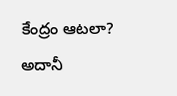కేంద్రం ఆటలా? అదానీ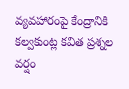వ్యవహారంపై కేంద్రానికి కల్వకుంట్ల కవిత ప్రశ్నల వర్షం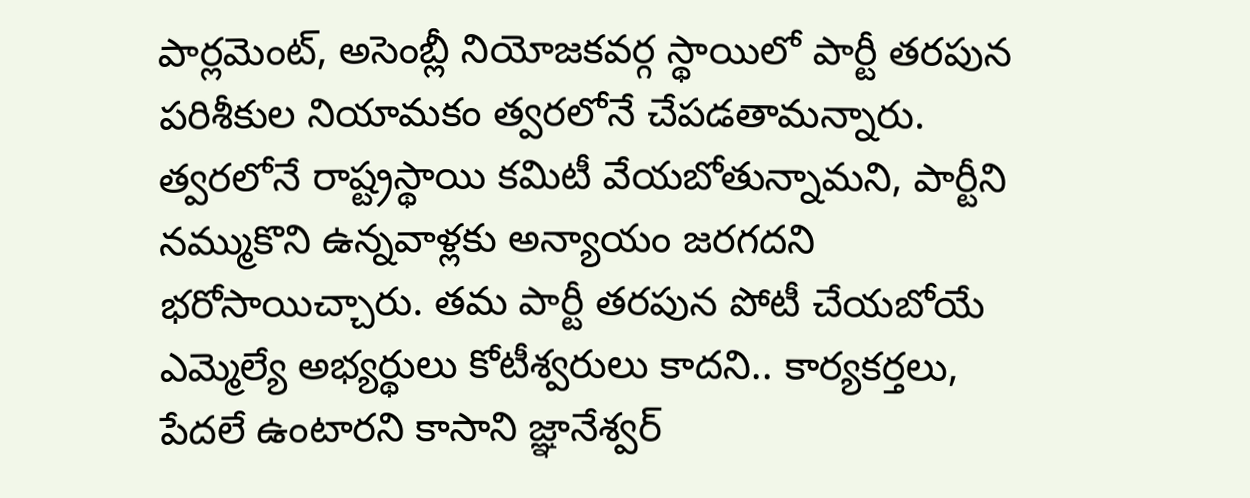పార్లమెంట్, అసెంబ్లీ నియోజకవర్గ స్థాయిలో పార్టీ తరపున పరిశీకుల నియామకం త్వరలోనే చేపడతామన్నారు. త్వరలోనే రాష్ట్రస్థాయి కమిటీ వేయబోతున్నామని, పార్టీని నమ్ముకొని ఉన్నవాళ్లకు అన్యాయం జరగదని భరోసాయిచ్చారు. తమ పార్టీ తరపున పోటీ చేయబోయే ఎమ్మెల్యే అభ్యర్థులు కోటీశ్వరులు కాదని.. కార్యకర్తలు, పేదలే ఉంటారని కాసాని జ్ఞానేశ్వర్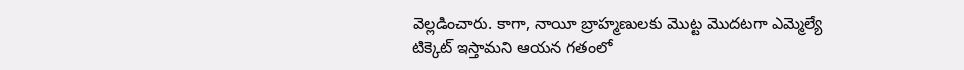వెల్లడించారు. కాగా, నాయీ బ్రాహ్మణులకు మొట్ట మొదటగా ఎమ్మెల్యే టిక్కెట్ ఇస్తామని ఆయన గతంలో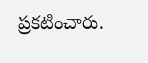ప్రకటించారు.